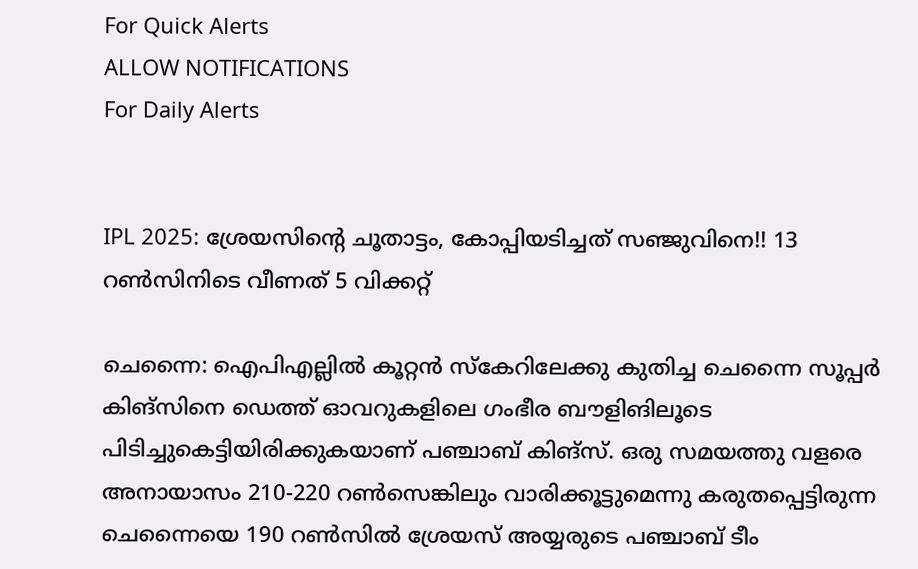For Quick Alerts
ALLOW NOTIFICATIONS
For Daily Alerts


IPL 2025: ശ്രേയസിന്റെ ചൂതാട്ടം, കോപ്പിയടിച്ചത് സഞ്ജുവിനെ!! 13 റണ്‍സിനിടെ വീണത് 5 വിക്കറ്റ്

ചെന്നൈ: ഐപിഎല്ലില്‍ കൂറ്റന്‍ സ്‌കേറിലേക്കു കുതിച്ച ചെന്നൈ സൂപ്പര്‍ കിങ്‌സിനെ ഡെത്ത് ഓവറുകളിലെ ഗംഭീര ബൗളിങിലൂടെ പിടിച്ചുകെട്ടിയിരിക്കുകയാണ് പഞ്ചാബ് കിങ്‌സ്. ഒരു സമയത്തു വളരെ അനായാസം 210-220 റണ്‍സെങ്കിലും വാരിക്കൂട്ടുമെന്നു കരുതപ്പെട്ടിരുന്ന ചെന്നൈയെ 190 റണ്‍സില്‍ ശ്രേയസ് അയ്യരുടെ പഞ്ചാബ് ടീം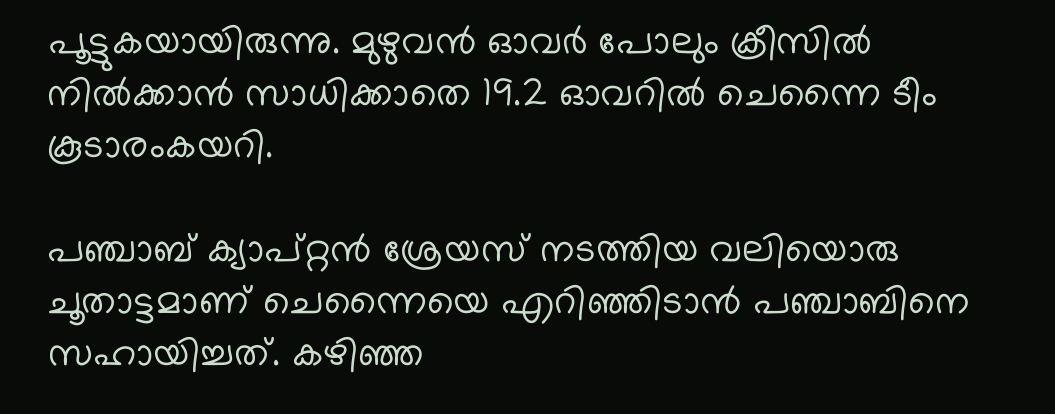പൂട്ടുകയായിരുന്നു. മുഴുവന്‍ ഓവര്‍ പോലും ക്രീസില്‍ നില്‍ക്കാന്‍ സാധിക്കാതെ 19.2 ഓവറില്‍ ചെന്നൈ ടീം കൂടാരംകയറി.

പഞ്ചാബ് ക്യാപ്റ്റന്‍ ശ്രേയസ് നടത്തിയ വലിയൊരു ചൂതാട്ടമാണ് ചെന്നൈയെ എറിഞ്ഞിടാന്‍ പഞ്ചാബിനെ സഹായിച്ചത്. കഴിഞ്ഞ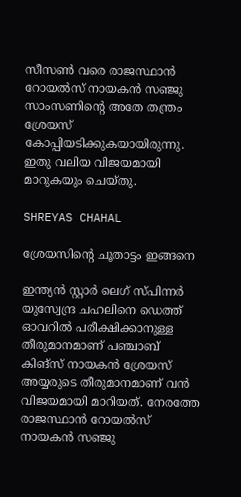സീസണ്‍ വരെ രാജസ്ഥാന്‍ റോയല്‍സ് നായകന്‍ സഞ്ജു സാംസണിന്റെ അതേ തന്ത്രം ശ്രേയസ് കോപ്പിയടിക്കുകയായിരുന്നു. ഇതു വലിയ വിജയമായി മാറുകയും ചെയ്തു.

SHREYAS CHAHAL

ശ്രേയസിന്റെ ചൂതാട്ടം ഇങ്ങനെ

ഇന്ത്യന്‍ സ്റ്റാര്‍ ലെഗ് സ്പിന്നര്‍ യുസ്വേന്ദ്ര ചഹലിനെ ഡെത്ത് ഓവറില്‍ പരീക്ഷിക്കാനുള്ള തീരുമാനമാണ് പഞ്ചാബ് കിങ്‌സ് നായകന്‍ ശ്രേയസ് അയ്യരുടെ തീരുമാനമാണ് വന്‍ വിജയമായി മാറിയത്. നേരത്തേ രാജസ്ഥാന്‍ റോയല്‍സ് നായകന്‍ സഞ്ജു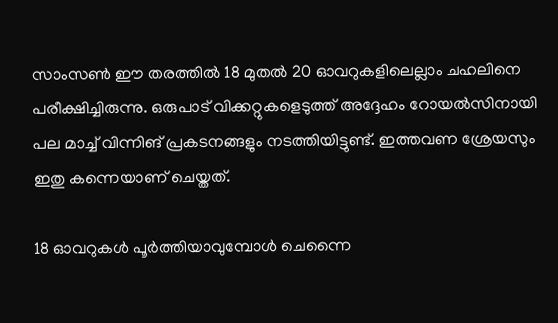സാംസണ്‍ ഈ തരത്തില്‍ 18 മുതല്‍ 20 ഓവറുകളിലെല്ലാം ചഹലിനെ പരീക്ഷിച്ചിരുന്നു. ഒരുപാട് വിക്കറ്റുകളെടുത്ത് അദ്ദേഹം റോയല്‍സിനായി പല മാച്ച് വിന്നിങ് പ്രകടനങ്ങളും നടത്തിയിട്ടുണ്ട്. ഇത്തവണ ശ്രേയസും ഇതു കന്നെയാണ് ചെയ്തത്.

18 ഓവറുകള്‍ പൂര്‍ത്തിയാവുമ്പോള്‍ ചെന്നൈ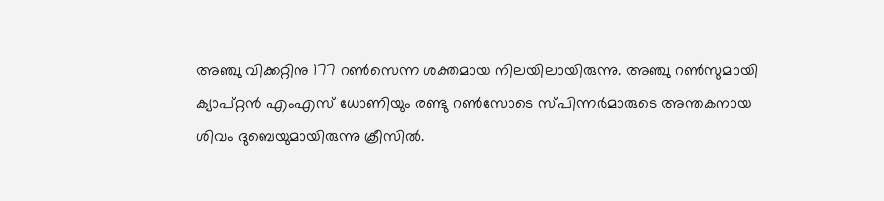അഞ്ചു വിക്കറ്റിനു 177 റണ്‍സെന്ന ശക്തമായ നിലയിലായിരുന്നു. അഞ്ചു റണ്‍സുമായി ക്യാപ്റ്റന്‍ എംഎസ് ധോണിയും രണ്ടു റണ്‍സോടെ സ്പിന്നര്‍മാരുടെ അന്തകനായ ശിവം ദുബെയുമായിരുന്നു ക്രീസില്‍.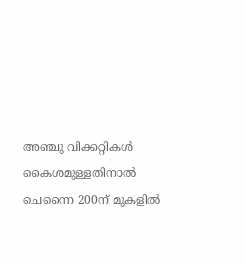അഞ്ചു വിക്കറ്റികള്‍ കൈശമുള്ളതിനാല്‍ ചെന്നൈ 200ന് മുകളില്‍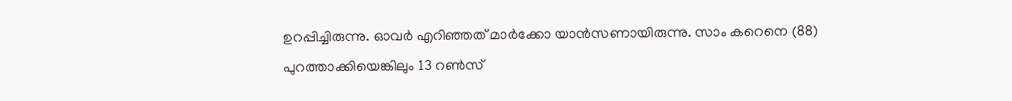ഉറപ്പിച്ചിരുന്നു. ഓവര്‍ എറിഞ്ഞത് മാര്‍ക്കോ യാന്‍സണായിരുന്നു. സാം കറെനെ (88) പുറത്താക്കിയെങ്കിലും 13 റണ്‍സ്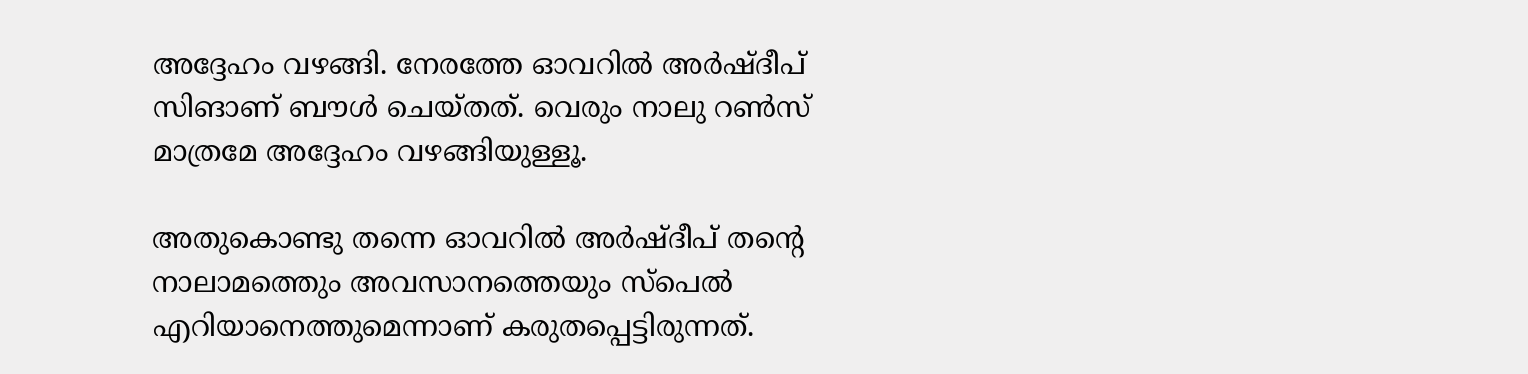അദ്ദേഹം വഴങ്ങി. നേരത്തേ ഓവറില്‍ അര്‍ഷ്ദീപ് സിങാണ് ബൗള്‍ ചെയ്തത്. വെരും നാലു റണ്‍സ് മാത്രമേ അദ്ദേഹം വഴങ്ങിയുള്ളൂ.

അതുകൊണ്ടു തന്നെ ഓവറില്‍ അര്‍ഷ്ദീപ് തന്റെ നാലാമത്തെും അവസാനത്തെയും സ്‌പെല്‍ എറിയാനെത്തുമെന്നാണ് കരുതപ്പെട്ടിരുന്നത്.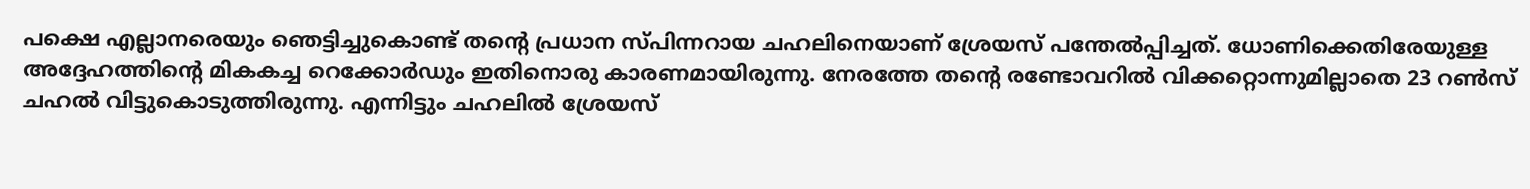പക്ഷെ എല്ലാനരെയും ഞെട്ടിച്ചുകൊണ്ട് തന്റെ പ്രധാന സ്പിന്നറായ ചഹലിനെയാണ് ശ്രേയസ് പന്തേല്‍പ്പിച്ചത്. ധോണിക്കെതിരേയുള്ള അദ്ദേഹത്തിന്റെ മികകച്ച റെക്കോര്‍ഡും ഇതിനൊരു കാരണമായിരുന്നു. നേരത്തേ തന്റെ രണ്ടോവറില്‍ വിക്കറ്റൊന്നുമില്ലാതെ 23 റണ്‍സ് ചഹല്‍ വിട്ടുകൊടുത്തിരുന്നു. എന്നിട്ടും ചഹലില്‍ ശ്രേയസ്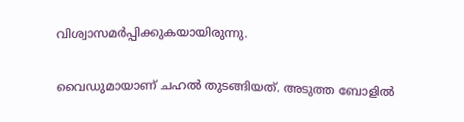വിശ്വാസമര്‍പ്പിക്കുകയായിരുന്നു.

വൈഡുമായാണ് ചഹല്‍ തുടങ്ങിയത്. അടുത്ത ബോളില്‍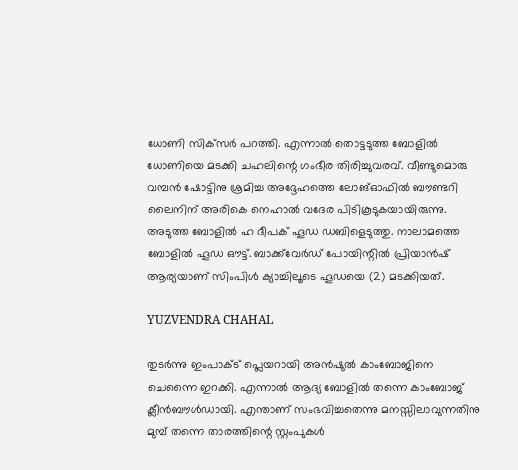ധോണി സിക്‌സര്‍ പറത്തി. എന്നാല്‍ തൊട്ടടുത്ത ബോളില്‍ ധോണിയെ മടക്കി ചഹലിന്റെ ഗംഭീര തിരിച്ചുവരവ്. വീണ്ടുമൊരു വമ്പന്‍ ഷോട്ടിനു ശ്രമിച്ച അദ്ദേഹത്തെ ലോങ്ഓഫില്‍ ബൗണ്ടറി ലൈനിന് അരികെ നെഹാല്‍ വദേര പിടികൂടുകയായിരുന്നു. അടുത്ത ബോളില്‍ ഹ ദീപക് ഹൂഡ ഡബിളെടുത്തു. നാലാമത്തെ ബോളില്‍ ഹൂഡ ഔട്ട്. ബാക്ക്‌വേര്‍ഡ് പോയിന്റില്‍ പ്രിയാന്‍ഷ് ആര്യയാണ് സിംപിള്‍ ക്യാച്ചിലൂടെ ഹൂഡയെ (2) മടക്കിയത്.

YUZVENDRA CHAHAL

തുടര്‍ന്നു ഇംപാക്ട് പ്ലെയറായി അന്‍ഷുല്‍ കാംബോജിനെ ചെന്നൈ ഇറക്കി. എന്നാല്‍ ആദ്യ ബോളില്‍ തന്നെ കാംബോജ് ക്ലീന്‍ബൗള്‍ഡായി. എന്താണ് സംഭവിച്ചതെന്നു മനസ്സിലാവുന്നതിനു മുമ്പ് തന്നെ താരത്തിന്റെ സ്റ്റംപുകള്‍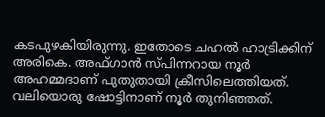കടപുഴകിയിരുന്നു. ഇതോടെ ചഹല്‍ ഹാട്രിക്കിന് അരികെ. അഫ്ഗാന്‍ സ്പിന്നറായ നൂര്‍ അഹമ്മദാണ് പുതുതായി ക്രീസിലെത്തിയത്. വലിയൊരു ഷോട്ടിനാണ് നൂര്‍ തുനിഞ്ഞത്.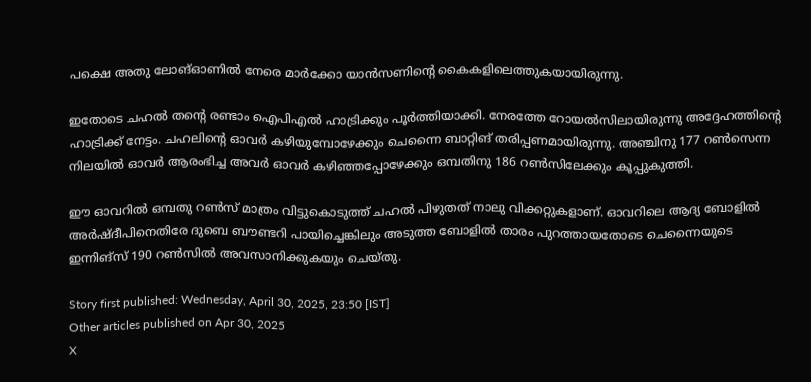പക്ഷെ അതു ലോങ്ഓണില്‍ നേരെ മാര്‍ക്കോ യാന്‍സണിന്റെ കൈകളിലെത്തുകയായിരുന്നു.

ഇതോടെ ചഹല്‍ തന്റെ രണ്ടാം ഐപിഎല്‍ ഹാട്രിക്കും പൂര്‍ത്തിയാക്കി. നേരത്തേ റോയല്‍സിലായിരുന്നു അദ്ദേഹത്തിന്റെ ഹാട്രിക്ക് നേട്ടം. ചഹലിന്റെ ഓവര്‍ കഴിയുമ്പോഴേക്കും ചെന്നൈ ബാറ്റിങ് തരിപ്പണമായിരുന്നു. അഞ്ചിനു 177 റണ്‍സെന്ന നിലയില്‍ ഓവര്‍ ആരംഭിച്ച അവര്‍ ഓവര്‍ കഴിഞ്ഞപ്പോഴേക്കും ഒമ്പതിനു 186 റണ്‍സിലേക്കും കൂപ്പുകുത്തി.

ഈ ഓവറില്‍ ഒമ്പതു റണ്‍സ് മാത്രം വിട്ടുകൊടുത്ത് ചഹല്‍ പിഴുതത് നാലു വിക്കറ്റുകളാണ്. ഓവറിലെ ആദ്യ ബോളില്‍ അര്‍ഷ്ദീപിനെതിരേ ദുബെ ബൗണ്ടറി പായിച്ചെങ്കിലും അടുത്ത ബോളില്‍ താരം പുറത്തായതോടെ ചെന്നൈയുടെ ഇന്നിങ്‌സ് 190 റണ്‍സില്‍ അവസാനിക്കുകയും ചെയ്തു.

Story first published: Wednesday, April 30, 2025, 23:50 [IST]
Other articles published on Apr 30, 2025
X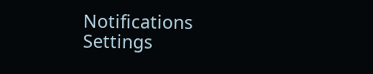Notifications
Settings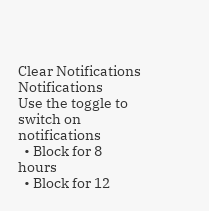Clear Notifications
Notifications
Use the toggle to switch on notifications
  • Block for 8 hours
  • Block for 12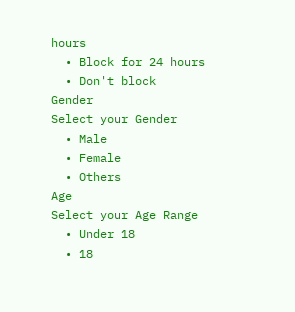hours
  • Block for 24 hours
  • Don't block
Gender
Select your Gender
  • Male
  • Female
  • Others
Age
Select your Age Range
  • Under 18
  • 18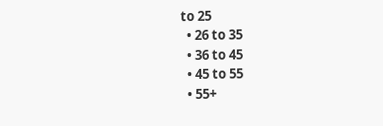to 25
  • 26 to 35
  • 36 to 45
  • 45 to 55
  • 55+